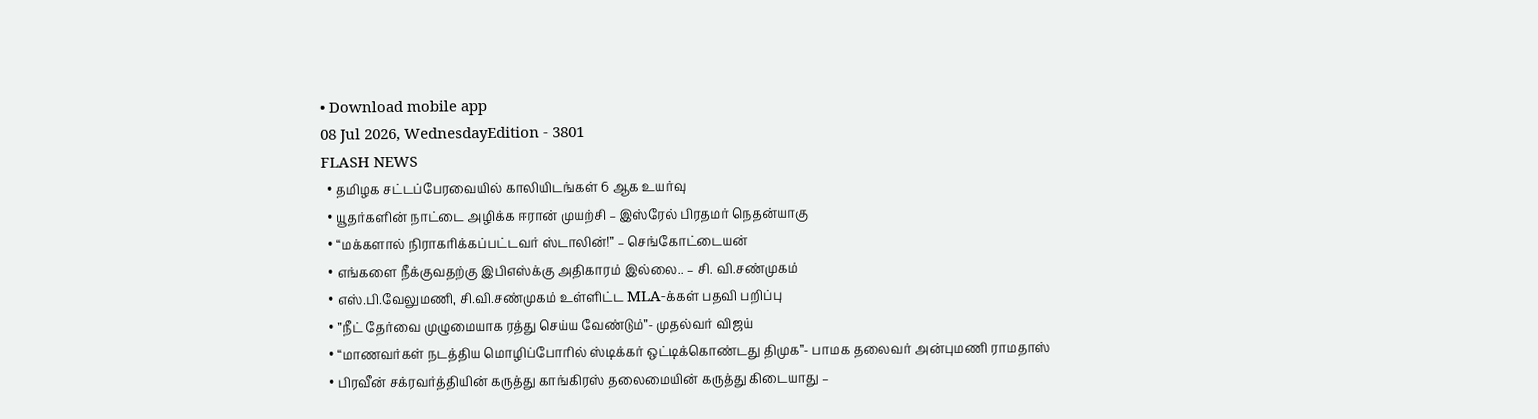• Download mobile app
08 Jul 2026, WednesdayEdition - 3801
FLASH NEWS
  • தமிழக சட்டப்பேரவையில் காலியிடங்கள் 6 ஆக உயர்வு
  • யூதர்களின் நாட்டை அழிக்க ஈரான் முயற்சி – இஸ்ரேல் பிரதமர் நெதன்யாகு
  • “மக்களால் நிராகரிக்கப்பட்டவர் ஸ்டாலின்!” – செங்கோட்டையன்
  • எங்களை நீக்குவதற்கு இபிஎஸ்க்கு அதிகாரம் இல்லை.. – சி. வி.சண்முகம்
  • எஸ்.பி.வேலுமணி, சி.வி.சண்முகம் உள்ளிட்ட MLA-க்கள் பதவி பறிப்பு
  • ”நீட் தேர்வை முழுமையாக ரத்து செய்ய வேண்டும்”- முதல்வர் விஜய்
  • “மாணவர்கள் நடத்திய மொழிப்போரில் ஸ்டிக்கர் ஒட்டிக்கொண்டது திமுக”- பாமக தலைவர் அன்புமணி ராமதாஸ்
  • பிரவீன் சக்ரவர்த்தியின் கருத்து காங்கிரஸ் தலைமையின் கருத்து கிடையாது –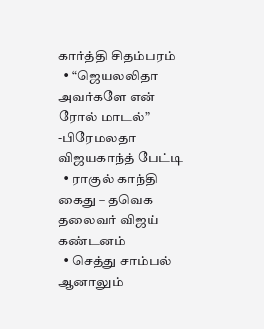கார்த்தி சிதம்பரம்
  • “ஜெயலலிதா அவர்களே என் ரோல் மாடல்” -பிரேமலதா விஜயகாந்த் பேட்டி
  • ராகுல் காந்தி கைது – தவெக தலைவர் விஜய் கண்டனம்
  • செத்து சாம்பல் ஆனாலும்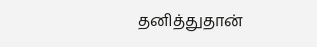தனித்துதான்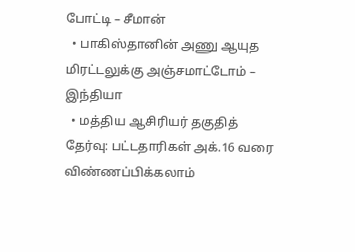போட்டி – சீமான்
  • பாகிஸ்தானின் அணு ஆயுத மிரட்டலுக்கு அஞ்சமாட்டோம் – இந்தியா
  • மத்திய ஆசிரியர் தகுதித் தேர்வு: பட்டதாரிகள் அக்.16 வரை விண்ணப்பிக்கலாம்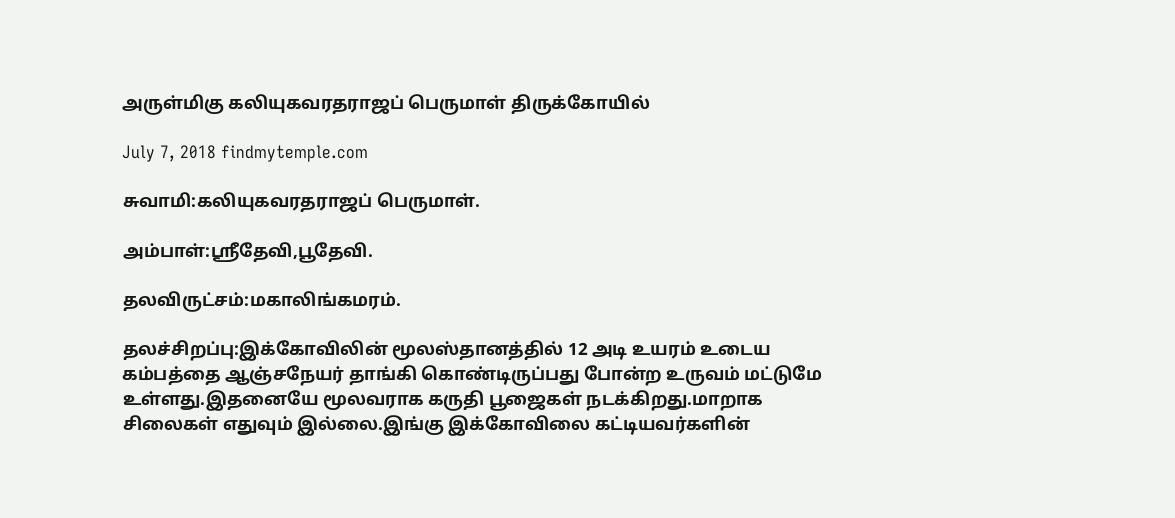அருள்மிகு கலியுகவரதராஜப் பெருமாள் திருக்கோயில்

July 7, 2018 findmytemple.com

சுவாமி:கலியுகவரதராஜப் பெருமாள்.

அம்பாள்:ஸ்ரீதேவி,பூதேவி.

தலவிருட்சம்:மகாலிங்கமரம்.

தலச்சிறப்பு:இக்கோவிலின் மூலஸ்தானத்தில் 12 அடி உயரம் உடைய கம்பத்தை ஆஞ்சநேயர் தாங்கி கொண்டிருப்பது போன்ற உருவம் மட்டுமே உள்ளது.இதனையே மூலவராக கருதி பூஜைகள் நடக்கிறது.மாறாக சிலைகள் எதுவும் இல்லை.இங்கு இக்கோவிலை கட்டியவர்களின்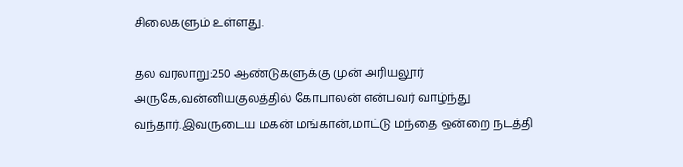சிலைகளும் உள்ளது.

தல வரலாறு:250 ஆண்டுகளுக்கு முன் அரியலூர் அருகே,வன்னியகுலத்தில் கோபாலன் என்பவர் வாழ்ந்து வந்தார்.இவருடைய மகன் மங்கான்,மாட்டு மந்தை ஒன்றை நடத்தி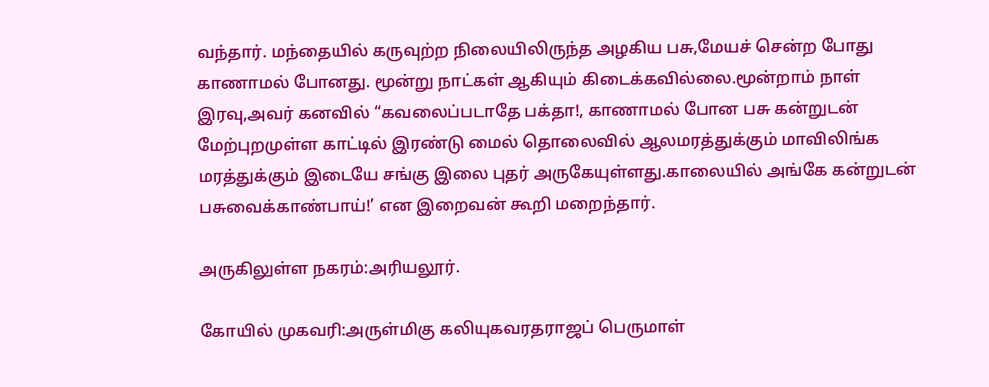வந்தார். மந்தையில் கருவுற்ற நிலையிலிருந்த அழகிய பசு,மேயச் சென்ற போது காணாமல் போனது. மூன்று நாட்கள் ஆகியும் கிடைக்கவில்லை.மூன்றாம் நாள் இரவு,அவர் கனவில் “கவலைப்படாதே பக்தா!, காணாமல் போன பசு கன்றுடன் மேற்புறமுள்ள காட்டில் இரண்டு மைல் தொலைவில் ஆலமரத்துக்கும் மாவிலிங்க மரத்துக்கும் இடையே சங்கு இலை புதர் அருகேயுள்ளது.காலையில் அங்கே கன்றுடன் பசுவைக்காண்பாய்!’ என இறைவன் கூறி மறைந்தார்.

அருகிலுள்ள நகரம்:அரியலூர்.

கோயில் முகவரி:அருள்மிகு கலியுகவரதராஜப் பெருமாள்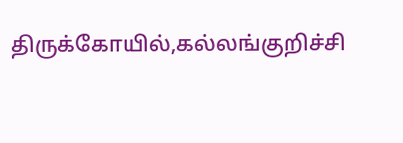திருக்கோயில்,கல்லங்குறிச்சி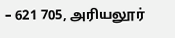– 621 705, அரியலூர்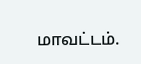மாவட்டம்.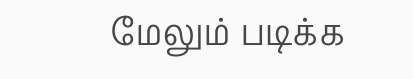மேலும் படிக்க